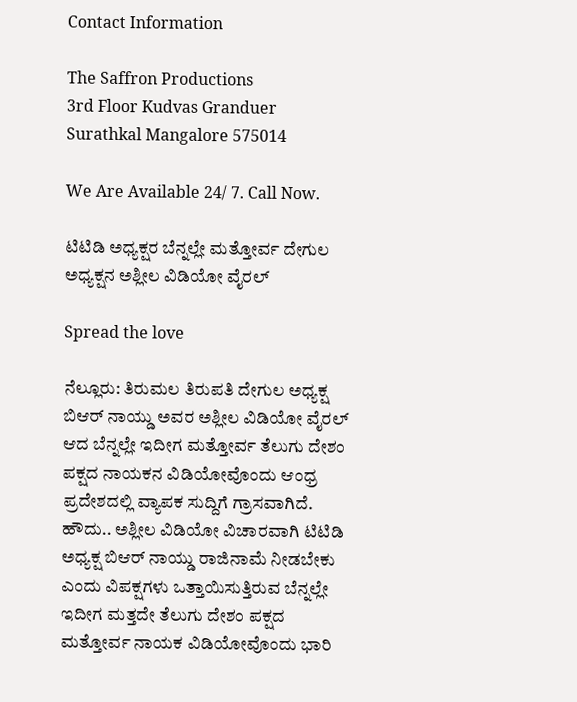Contact Information

The Saffron Productions
3rd Floor Kudvas Granduer
Surathkal Mangalore 575014

We Are Available 24/ 7. Call Now.

ಟಿಟಿಡಿ ಅಧ್ಯಕ್ಷರ ಬೆನ್ನಲ್ಲೇ ಮತ್ತೋರ್ವ ದೇಗುಲ ಅಧ್ಯಕ್ಷನ ಅಶ್ಲೀಲ ವಿಡಿಯೋ ವೈರಲ್

Spread the love

ನೆಲ್ಲೂರು: ತಿರುಮಲ ತಿರುಪತಿ ದೇಗುಲ ಅಧ್ಯಕ್ಷ ಬಿಆರ್ ನಾಯ್ಡು ಅವರ ಅಶ್ಲೀಲ ವಿಡಿಯೋ ವೈರಲ್ ಆದ ಬೆನ್ನಲ್ಲೇ ಇದೀಗ ಮತ್ತೋರ್ವ ತೆಲುಗು ದೇಶಂ ಪಕ್ಷದ ನಾಯಕನ ವಿಡಿಯೋವೊಂದು ಆಂಧ್ರ ಪ್ರದೇಶದಲ್ಲಿ ವ್ಯಾಪಕ ಸುದ್ದಿಗೆ ಗ್ರಾಸವಾಗಿದೆ.
ಹೌದು.. ಅಶ್ಲೀಲ ವಿಡಿಯೋ ವಿಚಾರವಾಗಿ ಟಿಟಿಡಿ ಅಧ್ಯಕ್ಷ ಬಿಆರ್ ನಾಯ್ಡು ರಾಜಿನಾಮೆ ನೀಡಬೇಕು ಎಂದು ವಿಪಕ್ಷಗಳು ಒತ್ತಾಯಿಸುತ್ತಿರುವ ಬೆನ್ನಲ್ಲೇ ಇದೀಗ ಮತ್ತದೇ ತೆಲುಗು ದೇಶಂ ಪಕ್ಷದ ಮತ್ತೋರ್ವ ನಾಯಕ ವಿಡಿಯೋವೊಂದು ಭಾರಿ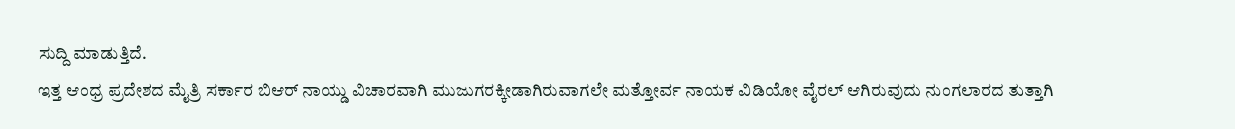ಸುದ್ದಿ ಮಾಡುತ್ತಿದೆ.
ಇತ್ತ ಆಂಧ್ರ ಪ್ರದೇಶದ ಮೈತ್ರಿ ಸರ್ಕಾರ ಬಿಆರ್ ನಾಯ್ಡು ವಿಚಾರವಾಗಿ ಮುಜುಗರಕ್ಕೀಡಾಗಿರುವಾಗಲೇ ಮತ್ತೋರ್ವ ನಾಯಕ ವಿಡಿಯೋ ವೈರಲ್ ಆಗಿರುವುದು ನುಂಗಲಾರದ ತುತ್ತಾಗಿ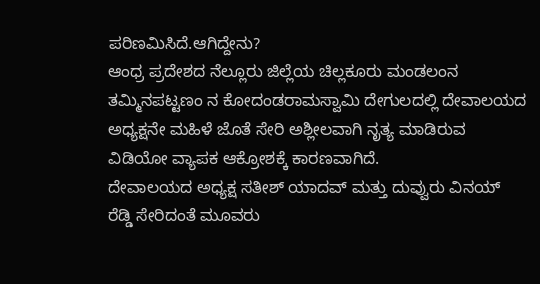ಪರಿಣಮಿಸಿದೆ.ಆಗಿದ್ದೇನು?
ಆಂಧ್ರ ಪ್ರದೇಶದ ನೆಲ್ಲೂರು ಜಿಲ್ಲೆಯ ಚಿಲ್ಲಕೂರು ಮಂಡಲಂನ ತಮ್ಮಿನಪಟ್ಟಣಂ ನ ಕೋದಂಡರಾಮಸ್ವಾಮಿ ದೇಗುಲದಲ್ಲಿ ದೇವಾಲಯದ ಅಧ್ಯಕ್ಷನೇ ಮಹಿಳೆ ಜೊತೆ ಸೇರಿ ಅಶ್ಲೀಲವಾಗಿ ನೃತ್ಯ ಮಾಡಿರುವ ವಿಡಿಯೋ ವ್ಯಾಪಕ ಆಕ್ರೋಶಕ್ಕೆ ಕಾರಣವಾಗಿದೆ.
ದೇವಾಲಯದ ಅಧ್ಯಕ್ಷ ಸತೀಶ್ ಯಾದವ್ ಮತ್ತು ದುವ್ವುರು ವಿನಯ್ ರೆಡ್ಡಿ ಸೇರಿದಂತೆ ಮೂವರು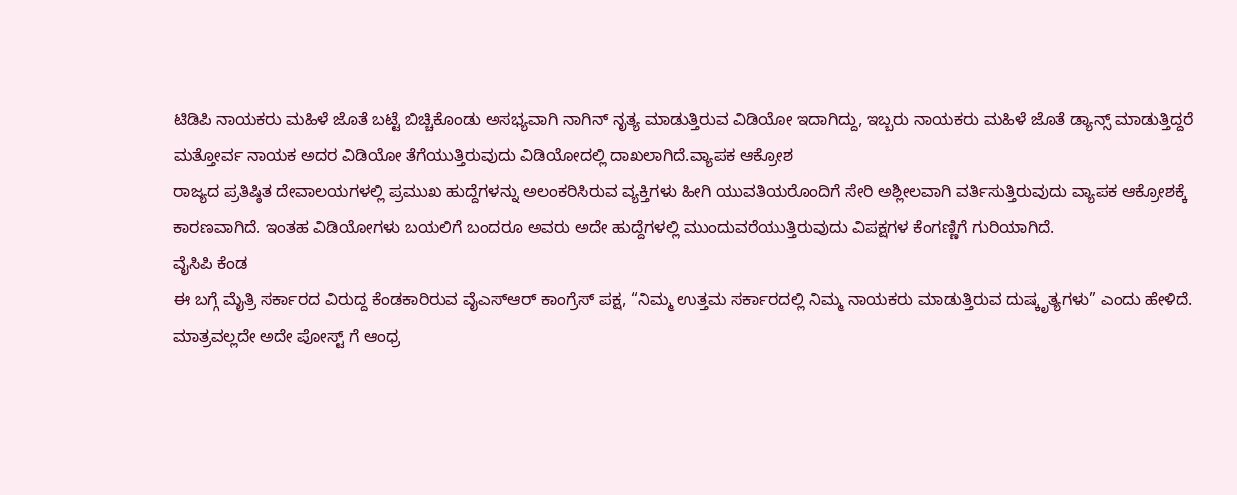ಟಿಡಿಪಿ ನಾಯಕರು ಮಹಿಳೆ ಜೊತೆ ಬಟ್ಟೆ ಬಿಚ್ಚಿಕೊಂಡು ಅಸಭ್ಯವಾಗಿ ನಾಗಿನ್ ನೃತ್ಯ ಮಾಡುತ್ತಿರುವ ವಿಡಿಯೋ ಇದಾಗಿದ್ದು, ಇಬ್ಬರು ನಾಯಕರು ಮಹಿಳೆ ಜೊತೆ ಡ್ಯಾನ್ಸ್ ಮಾಡುತ್ತಿದ್ದರೆ ಮತ್ತೋರ್ವ ನಾಯಕ ಅದರ ವಿಡಿಯೋ ತೆಗೆಯುತ್ತಿರುವುದು ವಿಡಿಯೋದಲ್ಲಿ ದಾಖಲಾಗಿದೆ.ವ್ಯಾಪಕ ಆಕ್ರೋಶ
ರಾಜ್ಯದ ಪ್ರತಿಷ್ಠಿತ ದೇವಾಲಯಗಳಲ್ಲಿ ಪ್ರಮುಖ ಹುದ್ದೆಗಳನ್ನು ಅಲಂಕರಿಸಿರುವ ವ್ಯಕ್ತಿಗಳು ಹೀಗಿ ಯುವತಿಯರೊಂದಿಗೆ ಸೇರಿ ಅಶ್ಲೀಲವಾಗಿ ವರ್ತಿಸುತ್ತಿರುವುದು ವ್ಯಾಪಕ ಆಕ್ರೋಶಕ್ಕೆ ಕಾರಣವಾಗಿದೆ. ಇಂತಹ ವಿಡಿಯೋಗಳು ಬಯಲಿಗೆ ಬಂದರೂ ಅವರು ಅದೇ ಹುದ್ದೆಗಳಲ್ಲಿ ಮುಂದುವರೆಯುತ್ತಿರುವುದು ವಿಪಕ್ಷಗಳ ಕೆಂಗಣ್ಣಿಗೆ ಗುರಿಯಾಗಿದೆ.
ವೈಸಿಪಿ ಕೆಂಡ
ಈ ಬಗ್ಗೆ ಮೈತ್ರಿ ಸರ್ಕಾರದ ವಿರುದ್ದ ಕೆಂಡಕಾರಿರುವ ವೈಎಸ್ಆರ್ ಕಾಂಗ್ರೆಸ್ ಪಕ್ಷ, “ನಿಮ್ಮ ಉತ್ತಮ ಸರ್ಕಾರದಲ್ಲಿ ನಿಮ್ಮ ನಾಯಕರು ಮಾಡುತ್ತಿರುವ ದುಷ್ಕೃತ್ಯಗಳು” ಎಂದು ಹೇಳಿದೆ. ಮಾತ್ರವಲ್ಲದೇ ಅದೇ ಪೋಸ್ಟ್ ಗೆ ಆಂಧ್ರ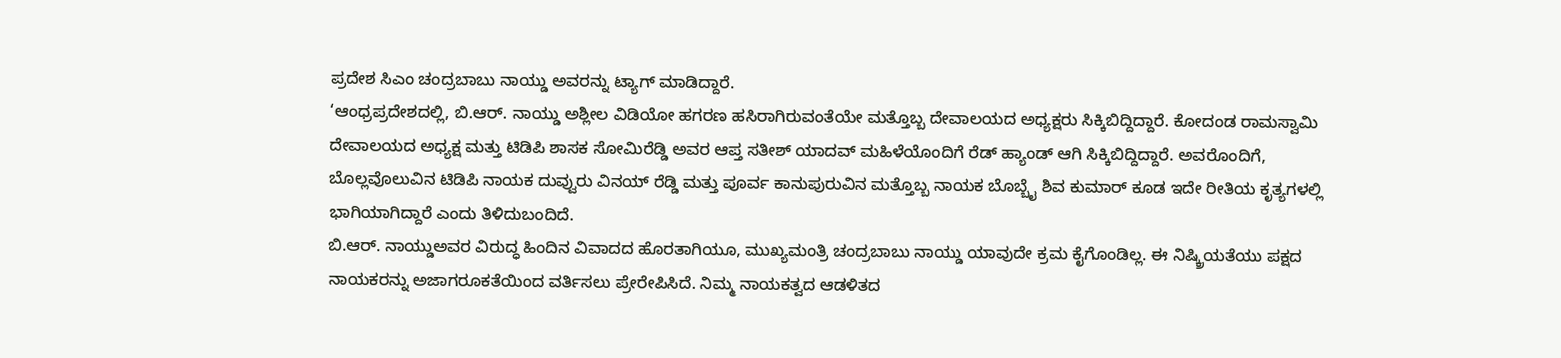ಪ್ರದೇಶ ಸಿಎಂ ಚಂದ್ರಬಾಬು ನಾಯ್ಡು ಅವರನ್ನು ಟ್ಯಾಗ್ ಮಾಡಿದ್ದಾರೆ.
‘ಆಂಧ್ರಪ್ರದೇಶದಲ್ಲಿ, ಬಿ.ಆರ್. ನಾಯ್ಡು ಅಶ್ಲೀಲ ವಿಡಿಯೋ ಹಗರಣ ಹಸಿರಾಗಿರುವಂತೆಯೇ ಮತ್ತೊಬ್ಬ ದೇವಾಲಯದ ಅಧ್ಯಕ್ಷರು ಸಿಕ್ಕಿಬಿದ್ದಿದ್ದಾರೆ. ಕೋದಂಡ ರಾಮಸ್ವಾಮಿ ದೇವಾಲಯದ ಅಧ್ಯಕ್ಷ ಮತ್ತು ಟಿಡಿಪಿ ಶಾಸಕ ಸೋಮಿರೆಡ್ಡಿ ಅವರ ಆಪ್ತ ಸತೀಶ್ ಯಾದವ್ ಮಹಿಳೆಯೊಂದಿಗೆ ರೆಡ್ ಹ್ಯಾಂಡ್ ಆಗಿ ಸಿಕ್ಕಿಬಿದ್ದಿದ್ದಾರೆ. ಅವರೊಂದಿಗೆ, ಬೊಲ್ಲವೊಲುವಿನ ಟಿಡಿಪಿ ನಾಯಕ ದುವ್ವುರು ವಿನಯ್ ರೆಡ್ಡಿ ಮತ್ತು ಪೂರ್ವ ಕಾನುಪುರುವಿನ ಮತ್ತೊಬ್ಬ ನಾಯಕ ಬೊಬ್ಬೈ ಶಿವ ಕುಮಾರ್ ಕೂಡ ಇದೇ ರೀತಿಯ ಕೃತ್ಯಗಳಲ್ಲಿ ಭಾಗಿಯಾಗಿದ್ದಾರೆ ಎಂದು ತಿಳಿದುಬಂದಿದೆ.
ಬಿ.ಆರ್. ನಾಯ್ಡುಅವರ ವಿರುದ್ಧ ಹಿಂದಿನ ವಿವಾದದ ಹೊರತಾಗಿಯೂ, ಮುಖ್ಯಮಂತ್ರಿ ಚಂದ್ರಬಾಬು ನಾಯ್ಡು ಯಾವುದೇ ಕ್ರಮ ಕೈಗೊಂಡಿಲ್ಲ. ಈ ನಿಷ್ಕ್ರಿಯತೆಯು ಪಕ್ಷದ ನಾಯಕರನ್ನು ಅಜಾಗರೂಕತೆಯಿಂದ ವರ್ತಿಸಲು ಪ್ರೇರೇಪಿಸಿದೆ. ನಿಮ್ಮ ನಾಯಕತ್ವದ ಆಡಳಿತದ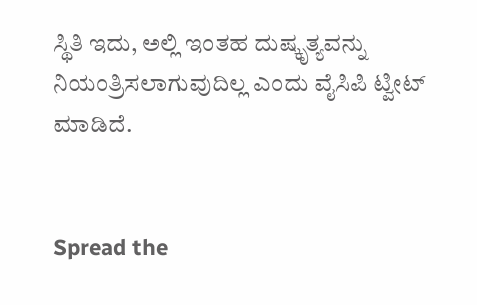ಸ್ಥಿತಿ ಇದು, ಅಲ್ಲಿ ಇಂತಹ ದುಷ್ಕೃತ್ಯವನ್ನು ನಿಯಂತ್ರಿಸಲಾಗುವುದಿಲ್ಲ ಎಂದು ವೈಸಿಪಿ ಟ್ವೀಟ್ ಮಾಡಿದೆ.


Spread the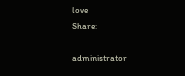love
Share:

administrator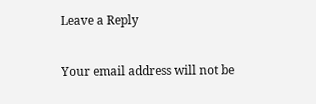Leave a Reply

Your email address will not be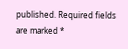published. Required fields are marked *